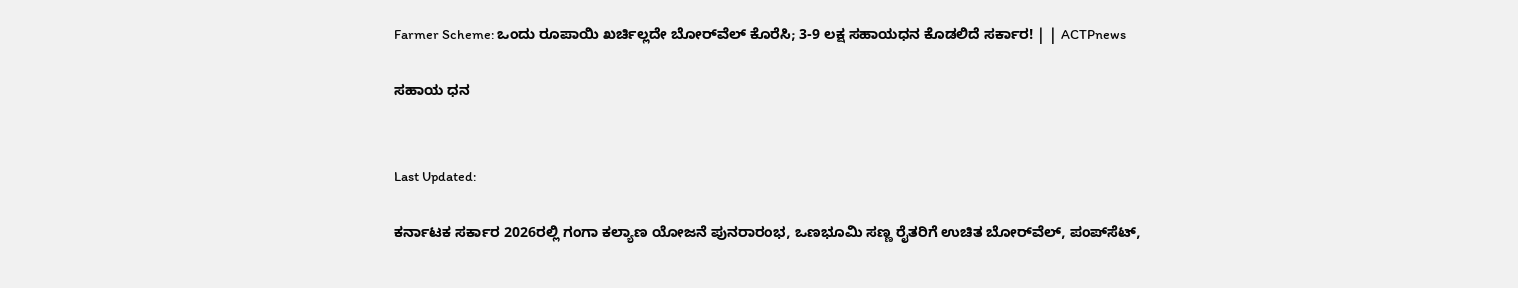Farmer Scheme: ಒಂದು ರೂಪಾಯಿ ಖರ್ಚಿಲ್ಲದೇ ಬೋರ್‌ವೆಲ್‌ ಕೊರೆಸಿ; 3-9 ಲಕ್ಷ ಸಹಾಯಧನ ಕೊಡಲಿದೆ ಸರ್ಕಾರ! | | ACTPnews

ಸಹಾಯ ಧನ


Last Updated:

ಕರ್ನಾಟಕ ಸರ್ಕಾರ 2026ರಲ್ಲಿ ಗಂಗಾ ಕಲ್ಯಾಣ ಯೋಜನೆ ಪುನರಾರಂಭ, ಒಣಭೂಮಿ ಸಣ್ಣ ರೈತರಿಗೆ ಉಚಿತ ಬೋರ್‌ವೆಲ್, ಪಂಪ್‌ಸೆಟ್,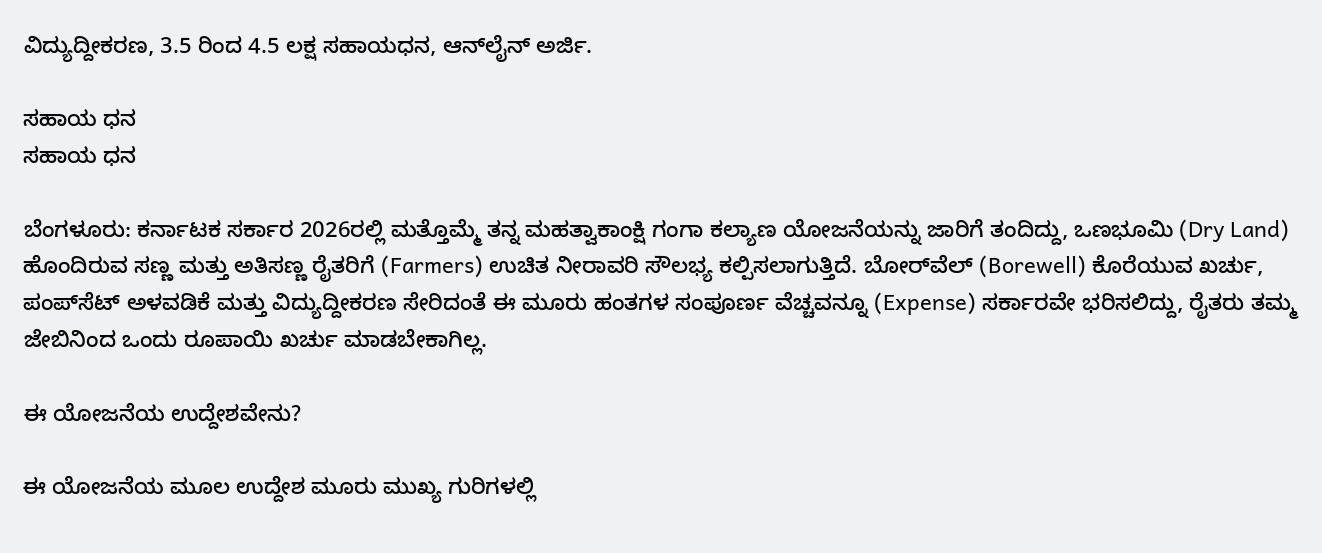ವಿದ್ಯುದ್ದೀಕರಣ, 3.5 ರಿಂದ 4.5 ಲಕ್ಷ ಸಹಾಯಧನ, ಆನ್‌ಲೈನ್ ಅರ್ಜಿ.

ಸಹಾಯ ಧನ
ಸಹಾಯ ಧನ

ಬೆಂಗಳೂರು: ಕರ್ನಾಟಕ ಸರ್ಕಾರ 2026ರಲ್ಲಿ ಮತ್ತೊಮ್ಮೆ ತನ್ನ ಮಹತ್ವಾಕಾಂಕ್ಷಿ ಗಂಗಾ ಕಲ್ಯಾಣ ಯೋಜನೆಯನ್ನು ಜಾರಿಗೆ ತಂದಿದ್ದು, ಒಣಭೂಮಿ (Dry Land) ಹೊಂದಿರುವ ಸಣ್ಣ ಮತ್ತು ಅತಿಸಣ್ಣ ರೈತರಿಗೆ (Farmers) ಉಚಿತ ನೀರಾವರಿ ಸೌಲಭ್ಯ ಕಲ್ಪಿಸಲಾಗುತ್ತಿದೆ. ಬೋರ್‌ವೆಲ್ (Borewell) ಕೊರೆಯುವ ಖರ್ಚು, ಪಂಪ್‌ಸೆಟ್ ಅಳವಡಿಕೆ ಮತ್ತು ವಿದ್ಯುದ್ದೀಕರಣ ಸೇರಿದಂತೆ ಈ ಮೂರು ಹಂತಗಳ ಸಂಪೂರ್ಣ ವೆಚ್ಚವನ್ನೂ (Expense) ಸರ್ಕಾರವೇ ಭರಿಸಲಿದ್ದು, ರೈತರು ತಮ್ಮ ಜೇಬಿನಿಂದ ಒಂದು ರೂಪಾಯಿ ಖರ್ಚು ಮಾಡಬೇಕಾಗಿಲ್ಲ.

ಈ ಯೋಜನೆಯ ಉದ್ದೇಶವೇನು?

ಈ ಯೋಜನೆಯ ಮೂಲ ಉದ್ದೇಶ ಮೂರು ಮುಖ್ಯ ಗುರಿಗಳಲ್ಲಿ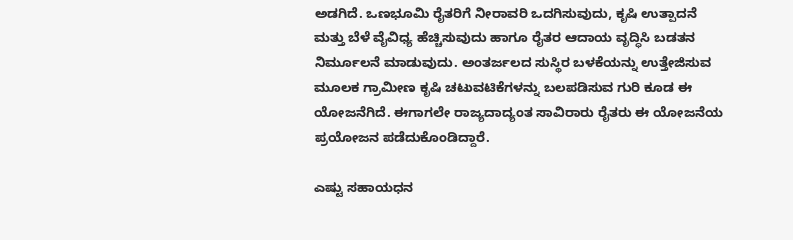ಅಡಗಿದೆ. ಒಣಭೂಮಿ ರೈತರಿಗೆ ನೀರಾವರಿ ಒದಗಿಸುವುದು, ಕೃಷಿ ಉತ್ಪಾದನೆ ಮತ್ತು ಬೆಳೆ ವೈವಿಧ್ಯ ಹೆಚ್ಚಿಸುವುದು ಹಾಗೂ ರೈತರ ಆದಾಯ ವೃದ್ಧಿಸಿ ಬಡತನ ನಿರ್ಮೂಲನೆ ಮಾಡುವುದು. ಅಂತರ್ಜಲದ ಸುಸ್ಥಿರ ಬಳಕೆಯನ್ನು ಉತ್ತೇಜಿಸುವ ಮೂಲಕ ಗ್ರಾಮೀಣ ಕೃಷಿ ಚಟುವಟಿಕೆಗಳನ್ನು ಬಲಪಡಿಸುವ ಗುರಿ ಕೂಡ ಈ ಯೋಜನೆಗಿದೆ. ಈಗಾಗಲೇ ರಾಜ್ಯದಾದ್ಯಂತ ಸಾವಿರಾರು ರೈತರು ಈ ಯೋಜನೆಯ ಪ್ರಯೋಜನ ಪಡೆದುಕೊಂಡಿದ್ದಾರೆ.

ಎಷ್ಟು ಸಹಾಯಧನ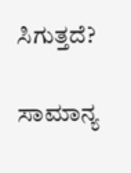ಸಿಗುತ್ತದೆ?

ಸಾಮಾನ್ಯ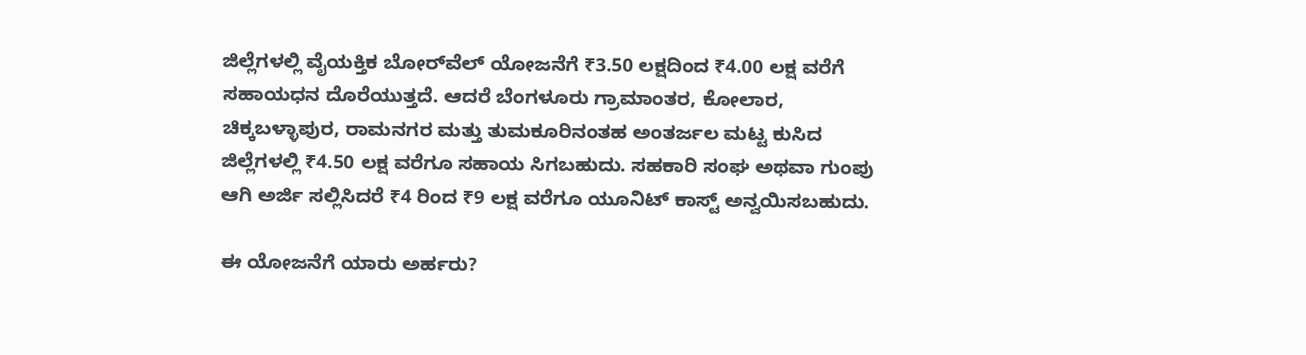ಜಿಲ್ಲೆಗಳಲ್ಲಿ ವೈಯಕ್ತಿಕ ಬೋರ್‌ವೆಲ್ ಯೋಜನೆಗೆ ₹3.50 ಲಕ್ಷದಿಂದ ₹4.00 ಲಕ್ಷ ವರೆಗೆ ಸಹಾಯಧನ ದೊರೆಯುತ್ತದೆ. ಆದರೆ ಬೆಂಗಳೂರು ಗ್ರಾಮಾಂತರ, ಕೋಲಾರ, ಚಿಕ್ಕಬಳ್ಳಾಪುರ, ರಾಮನಗರ ಮತ್ತು ತುಮಕೂರಿನಂತಹ ಅಂತರ್ಜಲ ಮಟ್ಟ ಕುಸಿದ ಜಿಲ್ಲೆಗಳಲ್ಲಿ ₹4.50 ಲಕ್ಷ ವರೆಗೂ ಸಹಾಯ ಸಿಗಬಹುದು. ಸಹಕಾರಿ ಸಂಘ ಅಥವಾ ಗುಂಪು ಆಗಿ ಅರ್ಜಿ ಸಲ್ಲಿಸಿದರೆ ₹4 ರಿಂದ ₹9 ಲಕ್ಷ ವರೆಗೂ ಯೂನಿಟ್ ಕಾಸ್ಟ್ ಅನ್ವಯಿಸಬಹುದು.

ಈ ಯೋಜನೆಗೆ ಯಾರು ಅರ್ಹರು?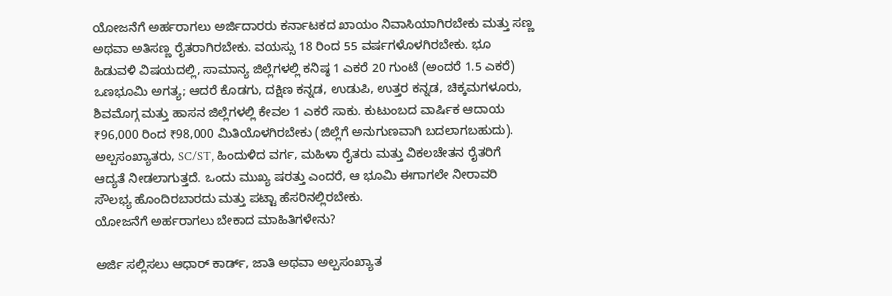ಯೋಜನೆಗೆ ಅರ್ಹರಾಗಲು ಅರ್ಜಿದಾರರು ಕರ್ನಾಟಕದ ಖಾಯಂ ನಿವಾಸಿಯಾಗಿರಬೇಕು ಮತ್ತು ಸಣ್ಣ ಅಥವಾ ಅತಿಸಣ್ಣ ರೈತರಾಗಿರಬೇಕು. ವಯಸ್ಸು 18 ರಿಂದ 55 ವರ್ಷಗಳೊಳಗಿರಬೇಕು. ಭೂ ಹಿಡುವಳಿ ವಿಷಯದಲ್ಲಿ, ಸಾಮಾನ್ಯ ಜಿಲ್ಲೆಗಳಲ್ಲಿ ಕನಿಷ್ಠ 1 ಎಕರೆ 20 ಗುಂಟೆ (ಅಂದರೆ 1.5 ಎಕರೆ) ಒಣಭೂಮಿ ಅಗತ್ಯ; ಆದರೆ ಕೊಡಗು, ದಕ್ಷಿಣ ಕನ್ನಡ, ಉಡುಪಿ, ಉತ್ತರ ಕನ್ನಡ, ಚಿಕ್ಕಮಗಳೂರು, ಶಿವಮೊಗ್ಗ ಮತ್ತು ಹಾಸನ ಜಿಲ್ಲೆಗಳಲ್ಲಿ ಕೇವಲ 1 ಎಕರೆ ಸಾಕು. ಕುಟುಂಬದ ವಾರ್ಷಿಕ ಆದಾಯ ₹96,000 ರಿಂದ ₹98,000 ಮಿತಿಯೊಳಗಿರಬೇಕು (ಜಿಲ್ಲೆಗೆ ಅನುಗುಣವಾಗಿ ಬದಲಾಗಬಹುದು). ಅಲ್ಪಸಂಖ್ಯಾತರು, SC/ST, ಹಿಂದುಳಿದ ವರ್ಗ, ಮಹಿಳಾ ರೈತರು ಮತ್ತು ವಿಕಲಚೇತನ ರೈತರಿಗೆ ಆದ್ಯತೆ ನೀಡಲಾಗುತ್ತದೆ. ಒಂದು ಮುಖ್ಯ ಷರತ್ತು ಎಂದರೆ, ಆ ಭೂಮಿ ಈಗಾಗಲೇ ನೀರಾವರಿ ಸೌಲಭ್ಯ ಹೊಂದಿರಬಾರದು ಮತ್ತು ಪಟ್ಟಾ ಹೆಸರಿನಲ್ಲಿರಬೇಕು.
ಯೋಜನೆಗೆ ಅರ್ಹರಾಗಲು ಬೇಕಾದ ಮಾಹಿತಿಗಳೇನು?

ಅರ್ಜಿ ಸಲ್ಲಿಸಲು ಆಧಾರ್ ಕಾರ್ಡ್, ಜಾತಿ ಅಥವಾ ಅಲ್ಪಸಂಖ್ಯಾತ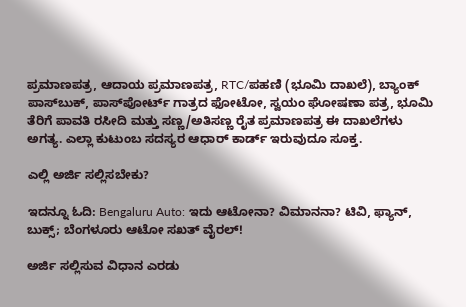ಪ್ರಮಾಣಪತ್ರ, ಆದಾಯ ಪ್ರಮಾಣಪತ್ರ, RTC/ಪಹಣಿ (ಭೂಮಿ ದಾಖಲೆ), ಬ್ಯಾಂಕ್ ಪಾಸ್‌ಬುಕ್, ಪಾಸ್‌ಪೋರ್ಟ್ ಗಾತ್ರದ ಫೋಟೋ, ಸ್ವಯಂ ಘೋಷಣಾ ಪತ್ರ, ಭೂಮಿ ತೆರಿಗೆ ಪಾವತಿ ರಸೀದಿ ಮತ್ತು ಸಣ್ಣ/ಅತಿಸಣ್ಣ ರೈತ ಪ್ರಮಾಣಪತ್ರ ಈ ದಾಖಲೆಗಳು ಅಗತ್ಯ. ಎಲ್ಲಾ ಕುಟುಂಬ ಸದಸ್ಯರ ಆಧಾರ್ ಕಾರ್ಡ್ ಇರುವುದೂ ಸೂಕ್ತ.

ಎಲ್ಲಿ ಅರ್ಜಿ ಸಲ್ಲಿಸಬೇಕು?

ಇದನ್ನೂ ಓದಿ: Bengaluru Auto: ಇದು ಆಟೋನಾ? ವಿಮಾನನಾ? ಟಿವಿ, ಫ್ಯಾನ್, ಬುಕ್ಸ್; ಬೆಂಗಳೂರು ಆಟೋ ಸಖತ್ ವೈರಲ್!

ಅರ್ಜಿ ಸಲ್ಲಿಸುವ ವಿಧಾನ ಎರಡು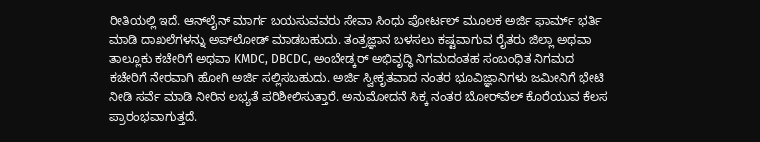ರೀತಿಯಲ್ಲಿ ಇದೆ. ಆನ್‌ಲೈನ್ ಮಾರ್ಗ ಬಯಸುವವರು ಸೇವಾ ಸಿಂಧು ಪೋರ್ಟಲ್ ಮೂಲಕ ಅರ್ಜಿ ಫಾರ್ಮ್ ಭರ್ತಿ ಮಾಡಿ ದಾಖಲೆಗಳನ್ನು ಅಪ್‌ಲೋಡ್ ಮಾಡಬಹುದು. ತಂತ್ರಜ್ಞಾನ ಬಳಸಲು ಕಷ್ಟವಾಗುವ ರೈತರು ಜಿಲ್ಲಾ ಅಥವಾ ತಾಲ್ಲೂಕು ಕಚೇರಿಗೆ ಅಥವಾ KMDC, DBCDC, ಅಂಬೇಡ್ಕರ್ ಅಭಿವೃದ್ಧಿ ನಿಗಮದಂತಹ ಸಂಬಂಧಿತ ನಿಗಮದ ಕಚೇರಿಗೆ ನೇರವಾಗಿ ಹೋಗಿ ಅರ್ಜಿ ಸಲ್ಲಿಸಬಹುದು. ಅರ್ಜಿ ಸ್ವೀಕೃತವಾದ ನಂತರ ಭೂವಿಜ್ಞಾನಿಗಳು ಜಮೀನಿಗೆ ಭೇಟಿ ನೀಡಿ ಸರ್ವೆ ಮಾಡಿ ನೀರಿನ ಲಭ್ಯತೆ ಪರಿಶೀಲಿಸುತ್ತಾರೆ. ಅನುಮೋದನೆ ಸಿಕ್ಕ ನಂತರ ಬೋರ್‌ವೆಲ್ ಕೊರೆಯುವ ಕೆಲಸ ಪ್ರಾರಂಭವಾಗುತ್ತದೆ.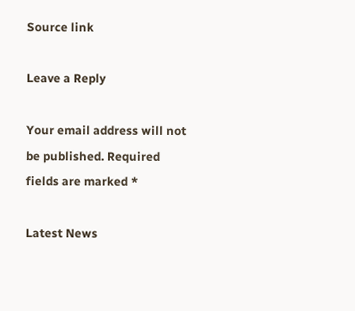Source link

Leave a Reply

Your email address will not be published. Required fields are marked *

Latest News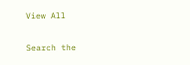View All

Search the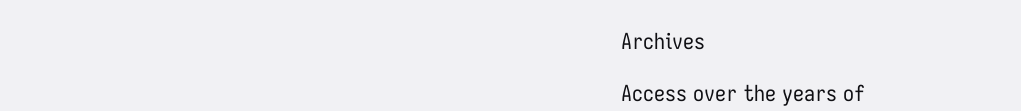Archives

Access over the years of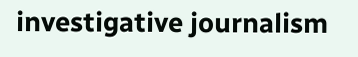investigative journalism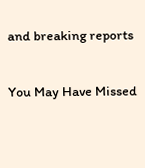and breaking reports

You May Have Missed